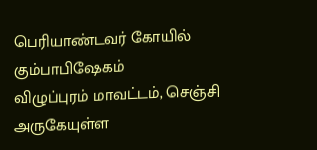பெரியாண்டவர் கோயில் கும்பாபிஷேகம்
விழுப்புரம் மாவட்டம், செஞ்சி அருகேயுள்ள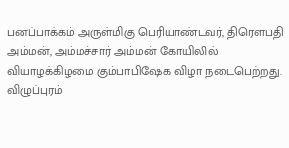பனப்பாக்கம் அருள்மிகு பெரியாண்டவர், திரௌபதி அம்மன், அம்மச்சார் அம்மன் கோயிலில் வியாழக்கிழமை கும்பாபிஷேக விழா நடைபெற்றது.
விழுப்புரம்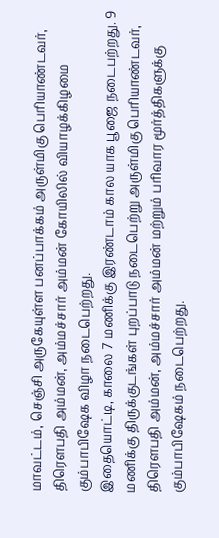மாவட்டம், செஞ்சி அருகேயுள்ள பனப்பாக்கம் அருள்மிகு பெரியாண்டவர், திரௌபதி அம்மன், அம்மச்சார் அம்மன் கோயிலில் வியாழக்கிழமை கும்பாபிஷேக விழா நடைபெற்றது.
இதையொட்டி, காலை 7 மணிக்கு இரண்டாம் கால யாக பூஜை நடைபற்றது. 9 மணிக்கு திருக்குடங்கள் புறப்பாடு நடைபெற்று அருள்மிகு பெரியாண்டவர், திரௌபதி அம்மன், அம்மச்சார் அம்மன் மற்றும் பரிவார மூர்த்திகளுக்கு கும்பாபிஷேகம் நடைபெற்றது.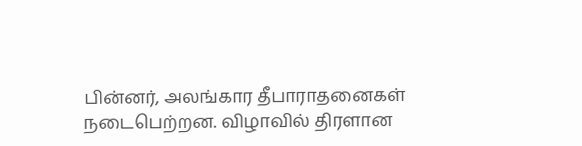பின்னர், அலங்கார தீபாராதனைகள் நடைபெற்றன. விழாவில் திரளான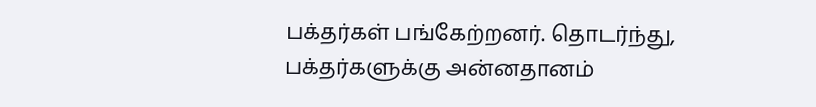பக்தர்கள் பங்கேற்றனர். தொடர்ந்து, பக்தர்களுக்கு அன்னதானம்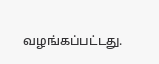வழங்கப்பட்டது.